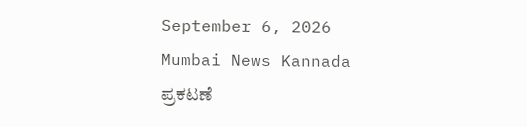September 6, 2026
Mumbai News Kannada
ಪ್ರಕಟಣೆ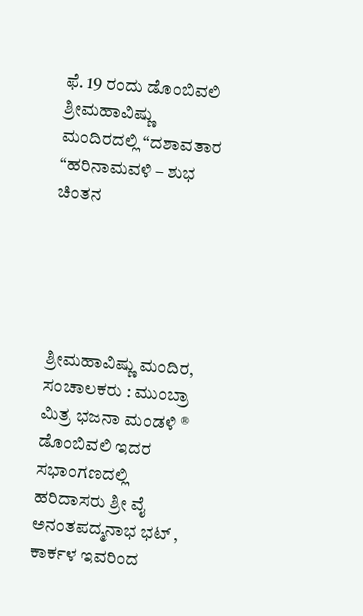ಫೆ. 19 ರಂದು ಡೊಂಬಿವಲಿ ಶ್ರೀಮಹಾವಿಷ್ಣು ಮಂದಿರದಲ್ಲಿ “ದಶಾವತಾರ “ಹರಿನಾಮವಳಿ – ಶುಭ ಚಿಂತನ





ಶ್ರೀಮಹಾವಿಷ್ಣು ಮಂದಿರ, ಸಂಚಾಲಕರು : ಮುಂಬ್ರಾ ಮಿತ್ರ ಭಜನಾ ಮಂಡಳಿ ® ಡೊಂಬಿವಲಿ ಇದರ ಸಭಾಂಗಣದಲ್ಲಿ ಹರಿದಾಸರು ಶ್ರೀ ವೈ ಅನಂತಪದ್ಮನಾಭ ಭಟ್ , ಕಾರ್ಕಳ ಇವರಿಂದ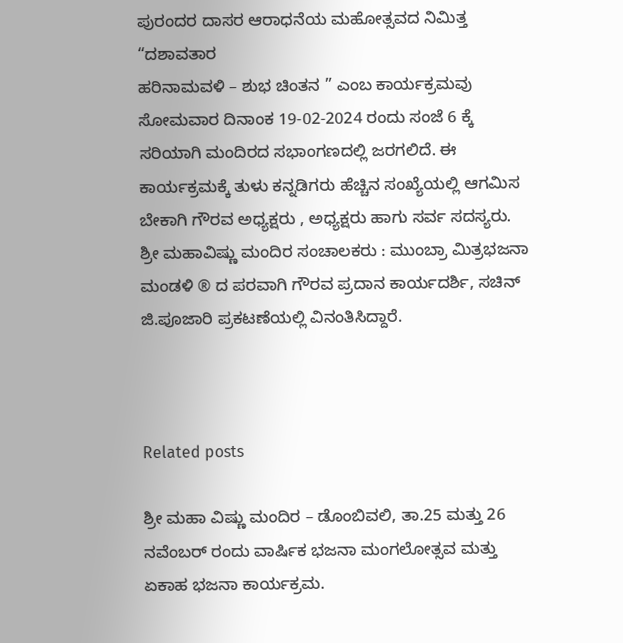ಪುರಂದರ ದಾಸರ ಆರಾಧನೆಯ ಮಹೋತ್ಸವದ ನಿಮಿತ್ತ “ದಶಾವತಾರ
ಹರಿನಾಮವಳಿ – ಶುಭ ಚಿಂತನ ” ಎಂಬ ಕಾರ್ಯಕ್ರಮವು ಸೋಮವಾರ ದಿನಾಂಕ 19-02-2024 ರಂದು ಸಂಜೆ 6 ಕ್ಕೆ ಸರಿಯಾಗಿ ಮಂದಿರದ ಸಭಾಂಗಣದಲ್ಲಿ ಜರಗಲಿದೆ. ಈ ಕಾರ್ಯಕ್ರಮಕ್ಕೆ ತುಳು ಕನ್ನಡಿಗರು ಹೆಚ್ಚಿನ ಸಂಖ್ಯೆಯಲ್ಲಿ ಆಗಮಿಸ ಬೇಕಾಗಿ ಗೌರವ ಅಧ್ಯಕ್ಷರು , ಅಧ್ಯಕ್ಷರು ಹಾಗು ಸರ್ವ ಸದಸ್ಯರು. ಶ್ರೀ ಮಹಾವಿಷ್ಣು ಮಂದಿರ ಸಂಚಾಲಕರು : ಮುಂಬ್ರಾ ಮಿತ್ರಭಜನಾ ಮಂಡಳಿ ® ದ ಪರವಾಗಿ ಗೌರವ ಪ್ರದಾನ ಕಾರ್ಯದರ್ಶಿ, ಸಚಿನ್ ಜಿ.ಪೂಜಾರಿ ಪ್ರಕಟಣೆಯಲ್ಲಿ ವಿನಂತಿಸಿದ್ದಾರೆ.



Related posts

ಶ್ರೀ ಮಹಾ ವಿಷ್ಣು ಮಂದಿರ – ಡೊಂಬಿವಲಿ, ತಾ.25 ಮತ್ತು 26 ನವೆಂಬರ್ ರಂದು ವಾರ್ಷಿಕ ಭಜನಾ ಮಂಗಲೋತ್ಸವ ಮತ್ತು ಏಕಾಹ ಭಜನಾ ಕಾರ್ಯಕ್ರಮ.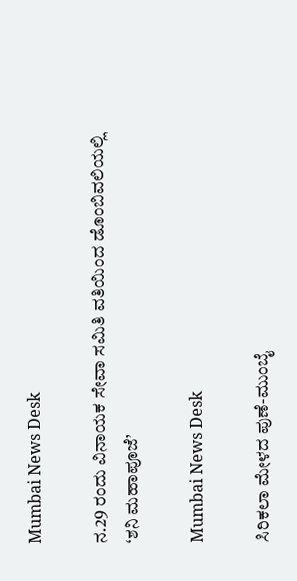Mumbai News Desk

ನ.29 ರಂದು ವಿನಾಯಕ ಸೇವಾ ಸಮಿತಿ ವತಿಯಿಂದ ಡೊಂಬಿವಲಿಯಲ್ಲಿ ‘ಶನಿ ಮಹಾಪೂಜೆ’

Mumbai News Desk

ಸಿರಿಕಲಾ ಮೇಳದ ಪುಣೆ-ಮುಂಬೈ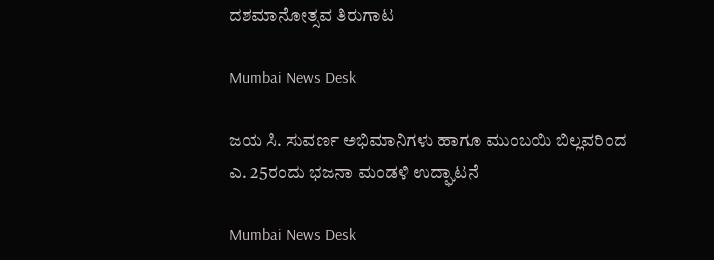ದಶಮಾನೋತ್ಸವ ತಿರುಗಾಟ

Mumbai News Desk

ಜಯ ಸಿ. ಸುವರ್ಣ ಅಭಿಮಾನಿಗಳು ಹಾಗೂ ಮುಂಬಯಿ ಬಿಲ್ಲವರಿಂದ ಎ. 25ರಂದು ಭಜನಾ ಮಂಡಳಿ ಉದ್ಘಾಟನೆ

Mumbai News Desk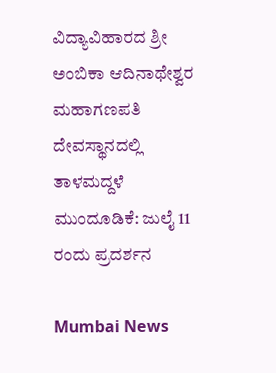ವಿದ್ಯಾವಿಹಾರದ ಶ್ರೀ ಅಂಬಿಕಾ ಆದಿನಾಥೇಶ್ವರ ಮಹಾಗಣಪತಿ ದೇವಸ್ಥಾನದಲ್ಲಿ ತಾಳಮದ್ದಳೆ ಮುಂದೂಡಿಕೆ: ಜುಲೈ 11 ರಂದು ಪ್ರದರ್ಶನ

Mumbai News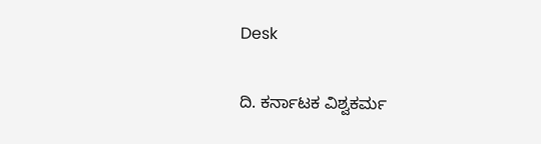Desk

ದಿ. ಕರ್ನಾಟಕ ವಿಶ್ವಕರ್ಮ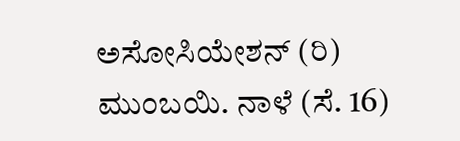ಅಸೋಸಿಯೇಶನ್ (ರಿ) ಮುಂಬಯಿ. ನಾಳೆ (ಸೆ. 16)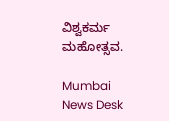ವಿಶ್ವಕರ್ಮ ಮಹೋತ್ಸವ.

Mumbai News Desk